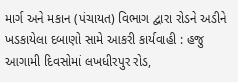માર્ગ અને મકાન (પંચાયત) વિભાગ દ્વારા રોડને અડીને ખડકાયેલા દબાણો સામે આકરી કાર્યવાહી : હજુ આગામી દિવસોમાં લખધીરપુર રોડ,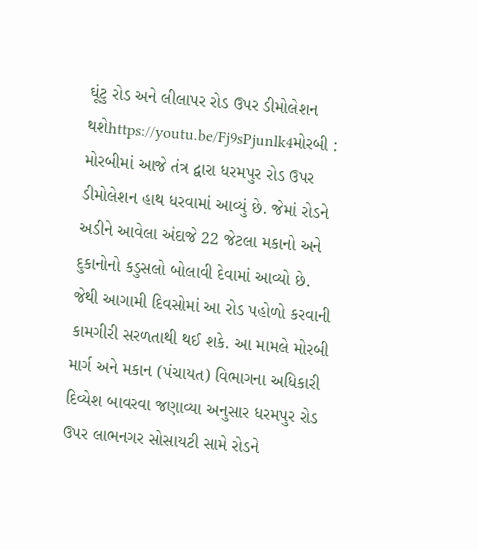ઘૂંટુ રોડ અને લીલાપર રોડ ઉપર ડીમોલેશન થશેhttps://youtu.be/Fj9sPjunlk4મોરબી : મોરબીમાં આજે તંત્ર દ્વારા ધરમપુર રોડ ઉપર ડીમોલેશન હાથ ધરવામાં આવ્યું છે. જેમાં રોડને અડીને આવેલા અંદાજે 22 જેટલા મકાનો અને દુકાનોનો કડુસલો બોલાવી દેવામાં આવ્યો છે. જેથી આગામી દિવસોમાં આ રોડ પહોળો કરવાની કામગીરી સરળતાથી થઈ શકે. આ મામલે મોરબી માર્ગ અને મકાન (પંચાયત) વિભાગના અધિકારી દિવ્યેશ બાવરવા જણાવ્યા અનુસાર ધરમપુર રોડ ઉપર લાભનગર સોસાયટી સામે રોડને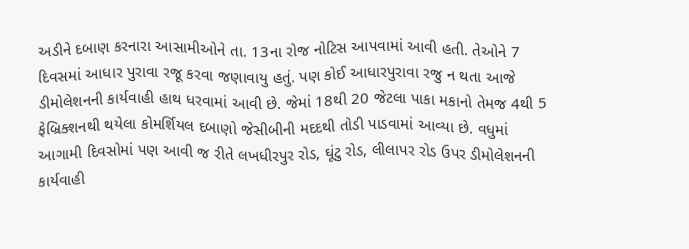અડીને દબાણ કરનારા આસામીઓને તા. 13ના રોજ નોટિસ આપવામાં આવી હતી. તેઓને 7 દિવસમાં આધાર પુરાવા રજૂ કરવા જણાવાયુ હતું. પણ કોઈ આધારપુરાવા રજુ ન થતા આજે ડીમોલેશનની કાર્યવાહી હાથ ધરવામાં આવી છે. જેમાં 18થી 20 જેટલા પાકા મકાનો તેમજ 4થી 5 ફેબ્રિક્શનથી થયેલા કોમર્શિયલ દબાણો જેસીબીની મદદથી તોડી પાડવામાં આવ્યા છે. વધુમાં આગામી દિવસોમાં પણ આવી જ રીતે લખધીરપુર રોડ, ઘૂંટુ રોડ, લીલાપર રોડ ઉપર ડીમોલેશનની કાર્યવાહી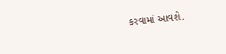કરવામાં આવશે.